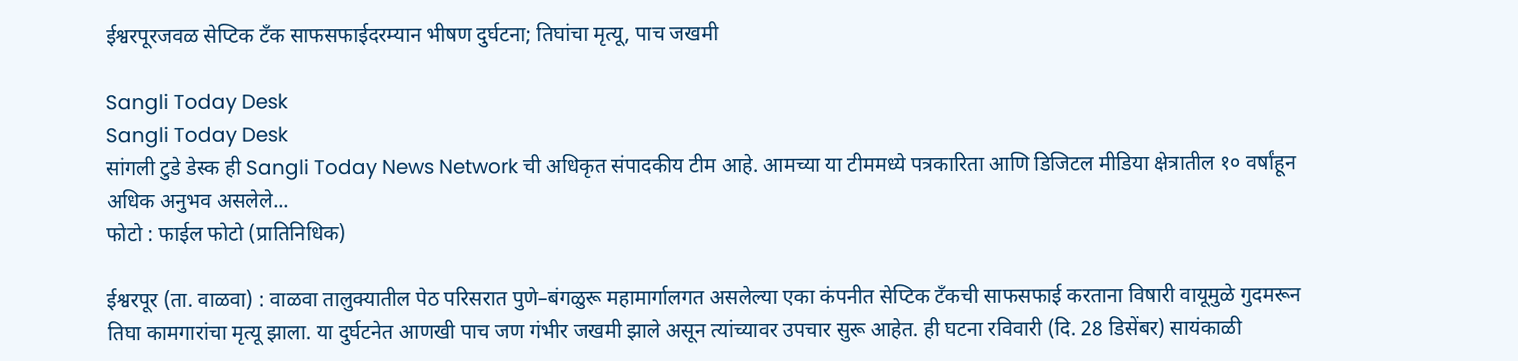ईश्वरपूरजवळ सेप्टिक टँक साफसफाईदरम्यान भीषण दुर्घटना; तिघांचा मृत्यू, पाच जखमी

Sangli Today Desk
Sangli Today Desk
सांगली टुडे डेस्क ही Sangli Today News Network ची अधिकृत संपादकीय टीम आहे. आमच्या या टीममध्ये पत्रकारिता आणि डिजिटल मीडिया क्षेत्रातील १० वर्षांहून अधिक अनुभव असलेले...
फोटो : फाईल फोटो (प्रातिनिधिक)

ईश्वरपूर (ता. वाळवा) : वाळवा तालुक्यातील पेठ परिसरात पुणे–बंगळुरू महामार्गालगत असलेल्या एका कंपनीत सेप्टिक टँकची साफसफाई करताना विषारी वायूमुळे गुदमरून तिघा कामगारांचा मृत्यू झाला. या दुर्घटनेत आणखी पाच जण गंभीर जखमी झाले असून त्यांच्यावर उपचार सुरू आहेत. ही घटना रविवारी (दि. 28 डिसेंबर) सायंकाळी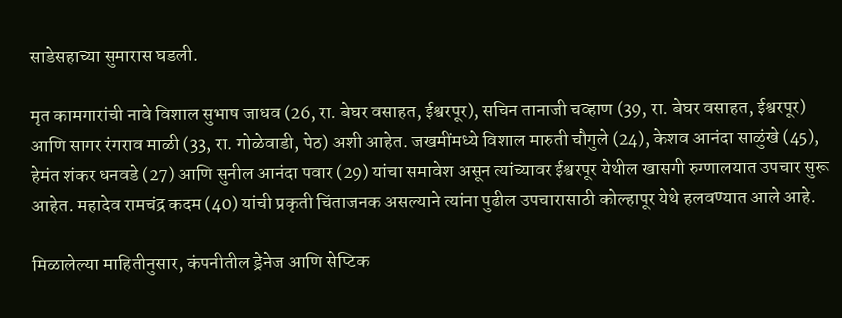साडेसहाच्या सुमारास घडली.

मृत कामगारांची नावे विशाल सुभाष जाधव (26, रा. बेघर वसाहत, ईश्वरपूर), सचिन तानाजी चव्हाण (39, रा. बेघर वसाहत, ईश्वरपूर) आणि सागर रंगराव माळी (33, रा. गोळेवाडी, पेठ) अशी आहेत. जखमींमध्ये विशाल मारुती चौगुले (24), केशव आनंदा साळुंखे (45), हेमंत शंकर धनवडे (27) आणि सुनील आनंदा पवार (29) यांचा समावेश असून त्यांच्यावर ईश्वरपूर येथील खासगी रुग्णालयात उपचार सुरू आहेत. महादेव रामचंद्र कदम (40) यांची प्रकृती चिंताजनक असल्याने त्यांना पुढील उपचारासाठी कोल्हापूर येथे हलवण्यात आले आहे.

मिळालेल्या माहितीनुसार, कंपनीतील ड्रेनेज आणि सेप्टिक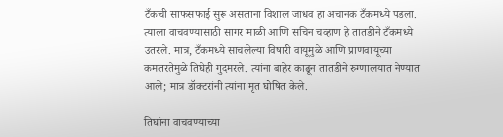टँकची साफसफाई सुरू असताना विशाल जाधव हा अचानक टँकमध्ये पडला. त्याला वाचवण्यासाठी सागर माळी आणि सचिन चव्हाण हे तातडीने टँकमध्ये उतरले. मात्र, टँकमध्ये साचलेल्या विषारी वायूमुळे आणि प्राणवायूच्या कमतरतेमुळे तिघेही गुदमरले. त्यांना बाहेर काढून तातडीने रुग्णालयात नेण्यात आले; मात्र डॉक्टरांनी त्यांना मृत घोषित केले.

तिघांना वाचवण्याच्या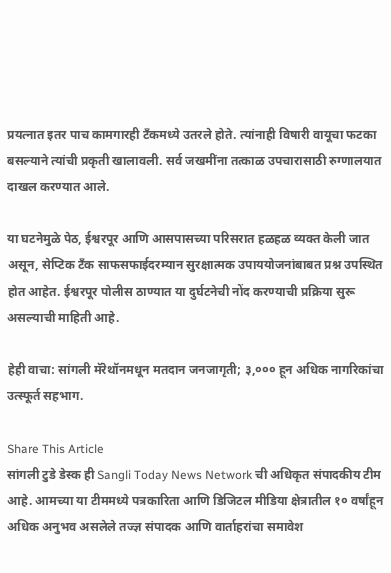प्रयत्नात इतर पाच कामगारही टँकमध्ये उतरले होते. त्यांनाही विषारी वायूचा फटका बसल्याने त्यांची प्रकृती खालावली. सर्व जखमींना तत्काळ उपचारासाठी रुग्णालयात दाखल करण्यात आले.

या घटनेमुळे पेठ, ईश्वरपूर आणि आसपासच्या परिसरात हळहळ व्यक्त केली जात असून, सेप्टिक टँक साफसफाईदरम्यान सुरक्षात्मक उपाययोजनांबाबत प्रश्न उपस्थित होत आहेत. ईश्वरपूर पोलीस ठाण्यात या दुर्घटनेची नोंद करण्याची प्रक्रिया सुरू असल्याची माहिती आहे.

हेही वाचा: सांगली मॅरेथॉनमधून मतदान जनजागृती; ३,००० हून अधिक नागरिकांचा उत्स्फूर्त सहभाग.

Share This Article
सांगली टुडे डेस्क ही Sangli Today News Network ची अधिकृत संपादकीय टीम आहे. आमच्या या टीममध्ये पत्रकारिता आणि डिजिटल मीडिया क्षेत्रातील १० वर्षांहून अधिक अनुभव असलेले तज्ज्ञ संपादक आणि वार्ताहरांचा समावेश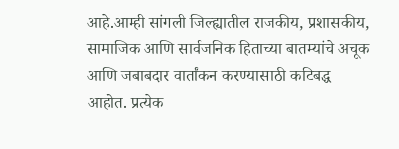आहे.आम्ही सांगली जिल्ह्यातील राजकीय, प्रशासकीय, सामाजिक आणि सार्वजनिक हिताच्या बातम्यांचे अचूक आणि जबाबदार वार्तांकन करण्यासाठी कटिबद्ध आहोत. प्रत्येक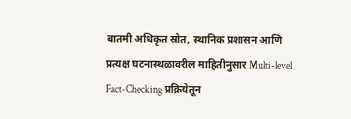बातमी अधिकृत स्रोत, स्थानिक प्रशासन आणि प्रत्यक्ष घटनास्थळावरील माहितीनुसार Multi-level Fact-Checking प्रक्रियेतून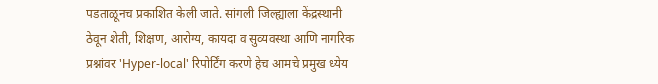पडताळूनच प्रकाशित केली जाते. सांगली जिल्ह्याला केंद्रस्थानी ठेवून शेती, शिक्षण, आरोग्य, कायदा व सुव्यवस्था आणि नागरिक प्रश्नांवर 'Hyper-local' रिपोर्टिंग करणे हेच आमचे प्रमुख ध्येय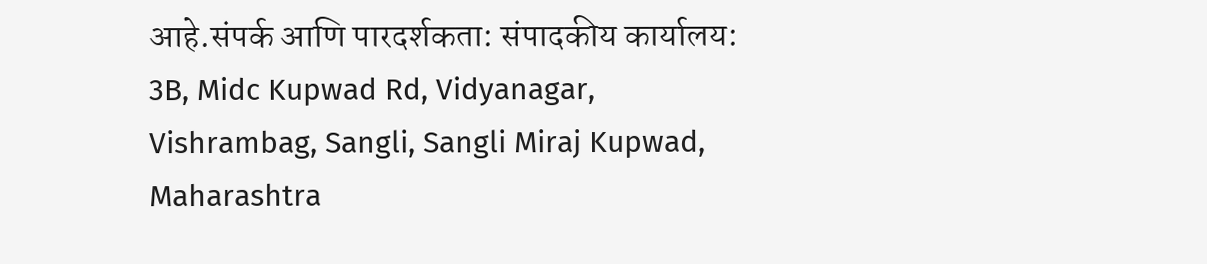आहे.संपर्क आणि पारदर्शकता: संपादकीय कार्यालय: 3B, Midc Kupwad Rd, Vidyanagar, Vishrambag, Sangli, Sangli Miraj Kupwad, Maharashtra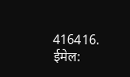416416. ईमेल: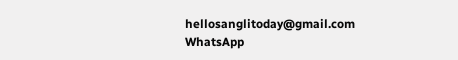hellosanglitoday@gmail.com
WhatsApp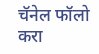चॅनेल फॉलो करा